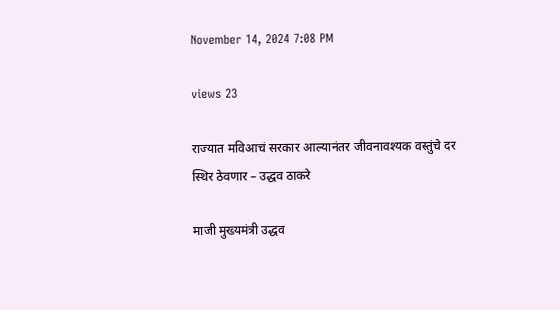November 14, 2024 7:08 PM

views 23

राज्यात मविआचं सरकार आल्यानंतर जीवनावश्यक वस्तुंचे दर स्थिर ठेवणार – उद्धव ठाकरे

माजी मुख्यमंत्री उद्धव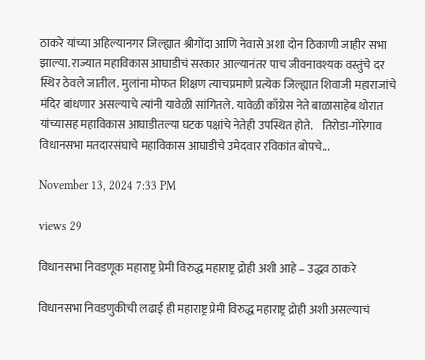ठाकरे यांच्या अहिल्यानगर जिल्ह्यात श्रीगोंदा आणि नेवासे अशा दोन ठिकाणी जाहीर सभा झाल्या. राज्यात महाविकास आघाडीचं सरकार आल्यानंतर पाच जीवनावश्यक वस्तुंचे दर स्थिर ठेवले जातील. मुलांना मोफत शिक्षण त्याचप्रमाणे प्रत्येक जिल्ह्यात शिवाजी महाराजांचे मंदिर बांधणार असल्याचे त्यांनी यावेळी सांगितले. यावेळी काँग्रेस नेते बाळासाहेब थोरात यांच्यासह महाविकास आघाडीतल्या घटक पक्षांचे नेतेही उपस्थित होते.    तिरोडा-गोरेगाव विधानसभा मतदारसंघाचे महाविकास आघाडीचे उमेदवार रविकांत बोपचे...

November 13, 2024 7:33 PM

views 29

विधानसभा निवडणूक महाराष्ट्र प्रेमी विरुद्ध महाराष्ट्र द्रोही अशी आहे – उद्धव ठाकरे

विधानसभा निवडणुकीची लढाई ही महाराष्ट्र प्रेमी विरुद्ध महाराष्ट्र द्रोही अशी असल्याचं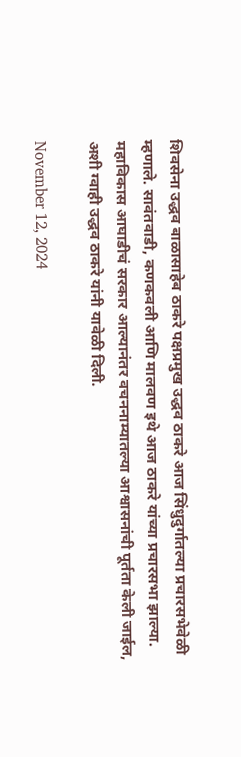शिवसेना उद्धव बाळासाहेब ठाकरे पक्षप्रमुख उद्धव ठाकरे आज सिंधुदुर्गातल्या प्रचारसभेवेळी म्हणाले. सावंतवाडी, कणकवली आणि मालवण इथे आज ठाकरे यांच्या प्रचारसभा झाल्या. महाविकास आघाडीचं सरकार आल्यानंतर वचननाम्यातल्या आश्वासनांची पूर्तता केली जाईल, अशी ग्वाही उद्धव ठाकरे यांनी यावेळी दिली.

November 12, 2024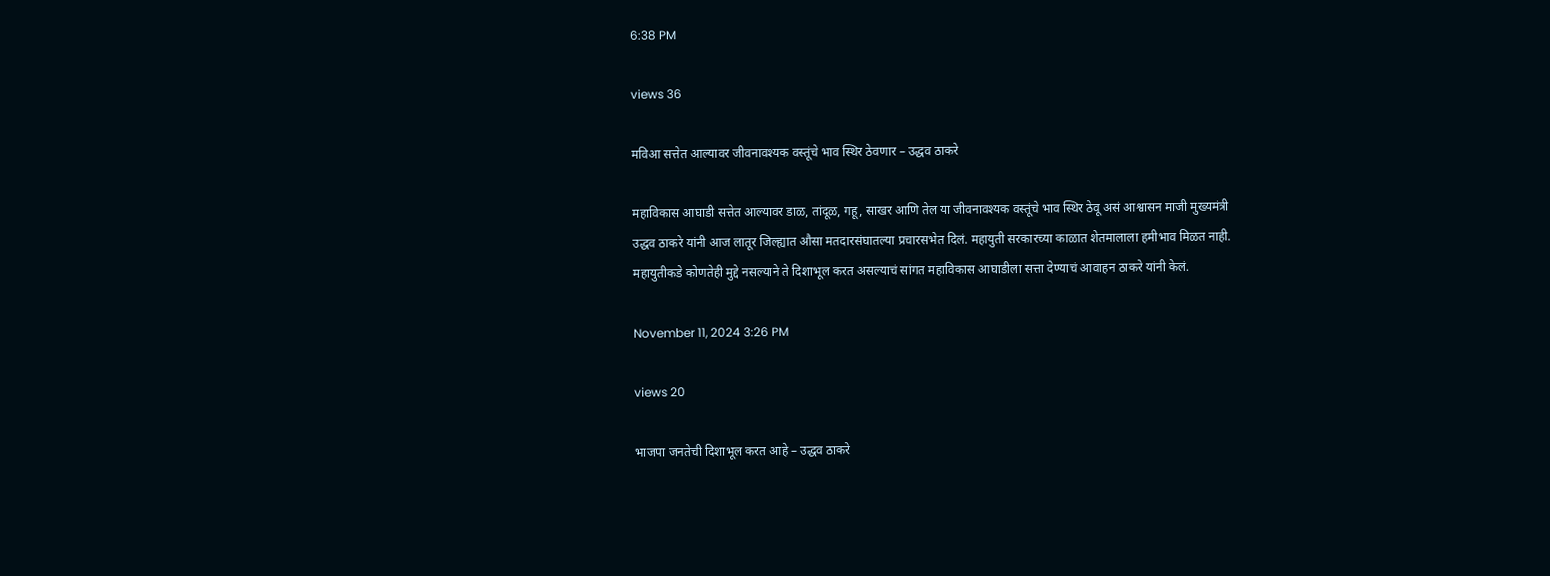6:38 PM

views 36

मविआ सत्तेत आल्यावर जीवनावश्यक वस्तूंचे भाव स्थिर ठेवणार – उद्धव ठाकरे

महाविकास आघाडी सत्तेत आल्यावर डाळ, तांदूळ, गहू, साखर आणि तेल या जीवनावश्यक वस्तूंचे भाव स्थिर ठेवू असं आश्वासन माजी मुख्यमंत्री उद्धव ठाकरे यांनी आज लातूर जिल्ह्यात औसा मतदारसंघातल्या प्रचारसभेत दिलं. महायुती सरकारच्या काळात शेतमालाला हमीभाव मिळत नाही. महायुतीकडे कोणतेही मुद्दे नसल्याने ते दिशाभूल करत असल्याचं सांगत महाविकास आघाडीला सत्ता देण्याचं आवाहन ठाकरे यांनी केलं.

November 11, 2024 3:26 PM

views 20

भाजपा जनतेची दिशाभूल करत आहे – उद्धव ठाकरे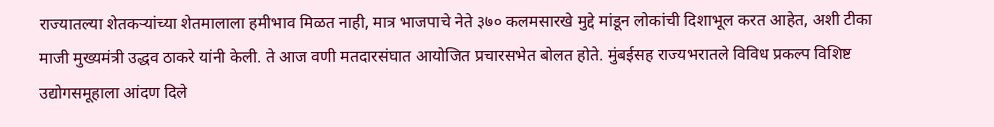राज्यातल्या शेतकऱ्यांच्या शेतमालाला हमीभाव मिळत नाही, मात्र भाजपाचे नेते ३७० कलमसारखे मुद्दे मांडून लोकांची दिशाभूल करत आहेत, अशी टीका माजी मुख्यमंत्री उद्धव ठाकरे यांनी केली. ते आज वणी मतदारसंघात आयोजित प्रचारसभेत बोलत होते. मुंबईसह राज्यभरातले विविध प्रकल्प विशिष्ट उद्योगसमूहाला आंदण दिले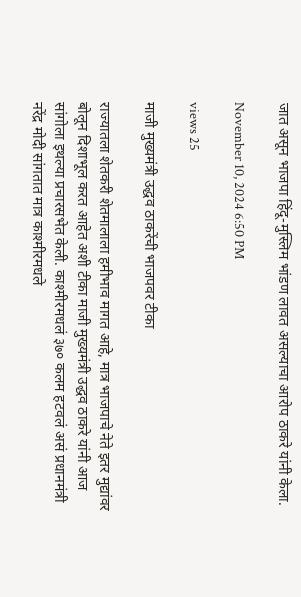जात असून भाजपा हिंदू-मुस्लिम भांडण लावत असल्याचा आरोप ठाकरे यांनी केला.

November 10, 2024 6:50 PM

views 25

माजी मुख्यमंत्री उद्धव ठाकरेंची भाजपवर टीका

राज्यातला शेतकरी शेतमालाला हमीभाव मागत आहे, मात्र भाजपाचे नेते इतर मुद्यांवर बोलून दिशाभूल करत आहेत अशी टीका माजी मुख्यमंत्री उद्धव ठाकरे यांनी आज सांगोला इथल्या प्रचारसभेत केली. काश्मीरमधलं ३७० कलम हटवलं असं प्रधानमंत्री नरेंद्र मोदी सांगतात मात्र काश्मीरमधले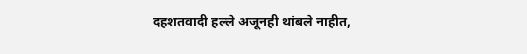दहशतवादी हल्ले अजूनही थांबले नाहीत,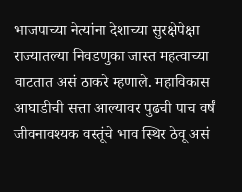भाजपाच्या नेत्यांना देशाच्या सुरक्षेपेक्षा राज्यातल्या निवडणुका जास्त महत्वाच्या वाटतात असं ठाकरे म्हणाले. महाविकास आघाडीची सत्ता आल्यावर पुढची पाच वर्षं जीवनावश्यक वस्तूंचे भाव स्थिर ठेवू असं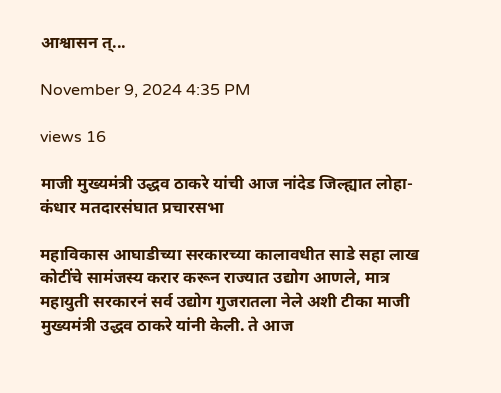आश्वासन त्...

November 9, 2024 4:35 PM

views 16

माजी मुख्यमंत्री उद्धव ठाकरे यांची आज नांदेड जिल्ह्यात लोहा-कंधार मतदारसंघात प्रचारसभा

महाविकास आघाडीच्या सरकारच्या कालावधीत साडे सहा लाख कोटींचे सामंजस्य करार करून राज्यात उद्योग आणले, मात्र महायुती सरकारनं सर्व उद्योग गुजरातला नेले अशी टीका माजी मुख्यमंत्री उद्धव ठाकरे यांनी केली. ते आज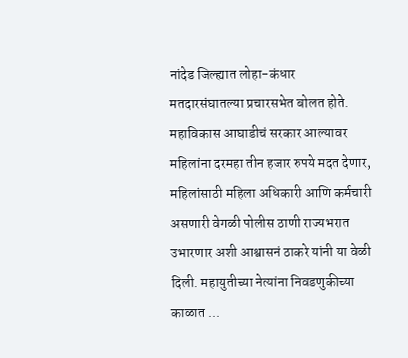नांदेड जिल्ह्यात लोहा-कंधार मतदारसंघातल्या प्रचारसभेत बोलत होते. महाविकास आघाडीचं सरकार आल्यावर महिलांना दरमहा तीन हजार रुपये मदत देणार, महिलांसाठी महिला अधिकारी आणि कर्मचारी असणारी वेगळी पोलीस ठाणी राज्यभरात उभारणार अशी आश्वासनं ठाकरे यांनी या वेळी दिली. महायुतीच्या नेत्यांना निवडणुकीच्या काळात ...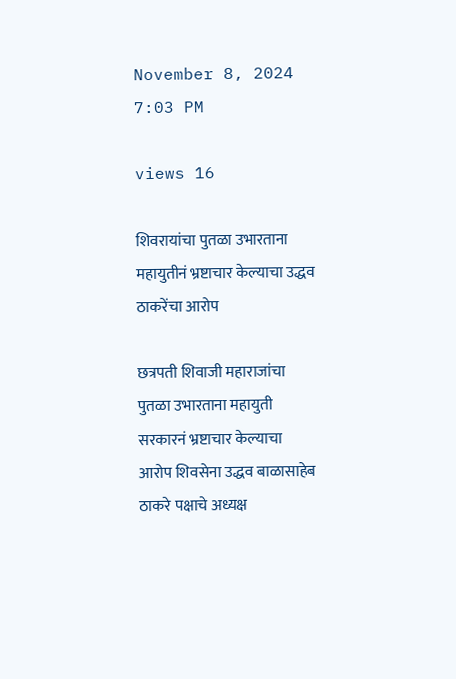November 8, 2024 7:03 PM

views 16

शिवरायांचा पुतळा उभारताना महायुतीनं भ्रष्टाचार केल्याचा उद्धव ठाकरेंचा आरोप

छत्रपती शिवाजी महाराजांचा पुतळा उभारताना महायुती सरकारनं भ्रष्टाचार केल्याचा आरोप शिवसेना उद्धव बाळासाहेब ठाकरे पक्षाचे अध्यक्ष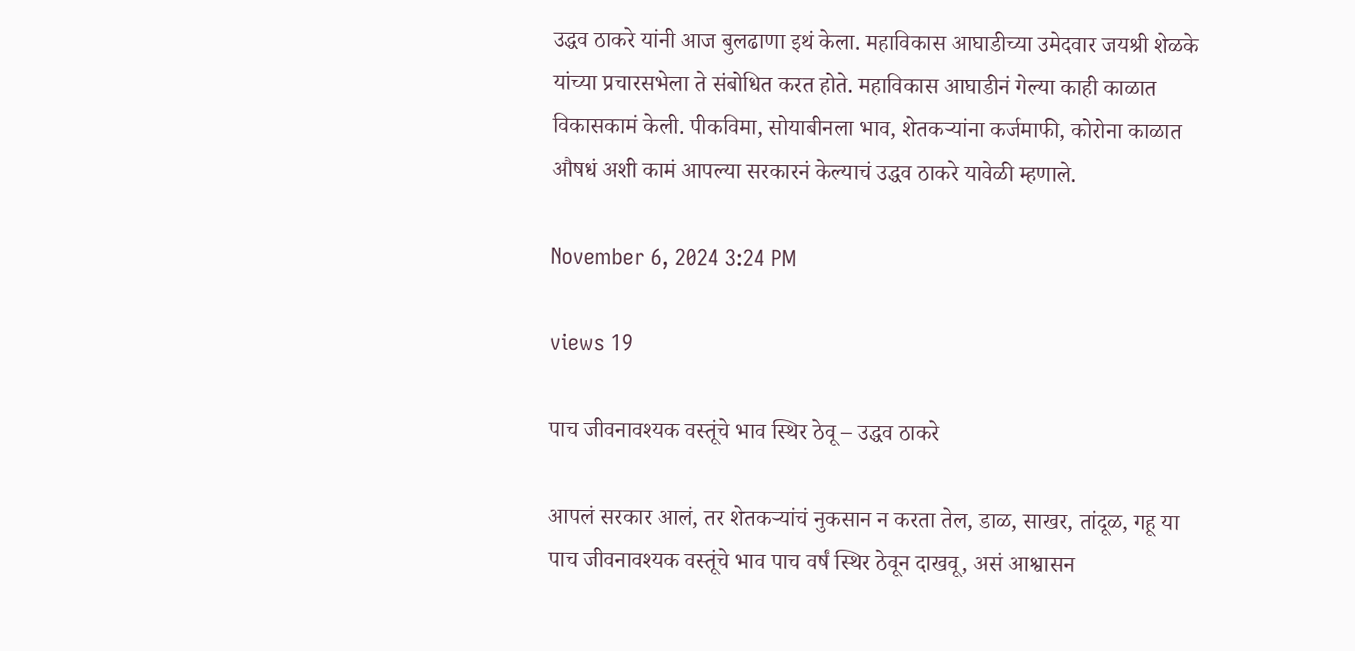उद्धव ठाकरे यांनी आज बुलढाणा इथं केला. महाविकास आघाडीच्या उमेदवार जयश्री शेळके यांच्या प्रचारसभेला ते संबोधित करत होते. महाविकास आघाडीनं गेल्या काही काळात विकासकामं केली. पीकविमा, सोयाबीनला भाव, शेतकऱ्यांना कर्जमाफी, कोरोना काळात औषधं अशी कामं आपल्या सरकारनं केल्याचं उद्धव ठाकरे यावेळी म्हणाले.

November 6, 2024 3:24 PM

views 19

पाच जीवनावश्यक वस्तूंचे भाव स्थिर ठेवू – उद्धव ठाकरे

आपलं सरकार आलं, तर शेतकऱ्यांचं नुकसान न करता तेल, डाळ, साखर, तांदूळ, गहू या पाच जीवनावश्यक वस्तूंचे भाव पाच वर्षं स्थिर ठेवून दाखवू, असं आश्वासन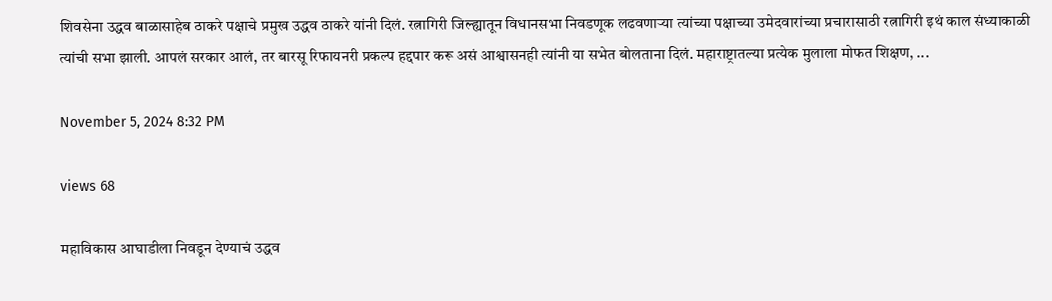शिवसेना उद्धव बाळासाहेब ठाकरे पक्षाचे प्रमुख उद्धव ठाकरे यांनी दिलं. रत्नागिरी जिल्ह्यातून विधानसभा निवडणूक लढवणाऱ्या त्यांच्या पक्षाच्या उमेदवारांच्या प्रचारासाठी रत्नागिरी इथं काल संध्याकाळी त्यांची सभा झाली. आपलं सरकार आलं, तर बारसू रिफायनरी प्रकल्प हद्दपार करू असं आश्वासनही त्यांनी या सभेत बोलताना दिलं. महाराष्ट्रातल्या प्रत्येक मुलाला मोफत शिक्षण, ...

November 5, 2024 8:32 PM

views 68

महाविकास आघाडीला निवडून देण्याचं उद्धव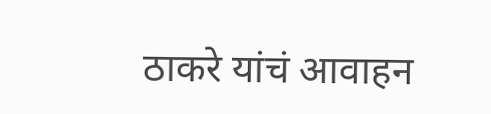ठाकरे यांचं आवाहन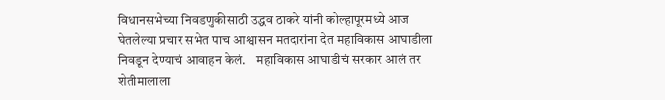विधानसभेच्या निवडणुकीसाठी उद्धव ठाकरे यांनी कोल्हापूरमध्ये आज घेतलेल्या प्रचार सभेत पाच आश्वासन मतदारांना देत महाविकास आघाडीला निवडून देण्याचं आवाहन केलं.    महाविकास आघाडीचं सरकार आलं तर शेतीमालाला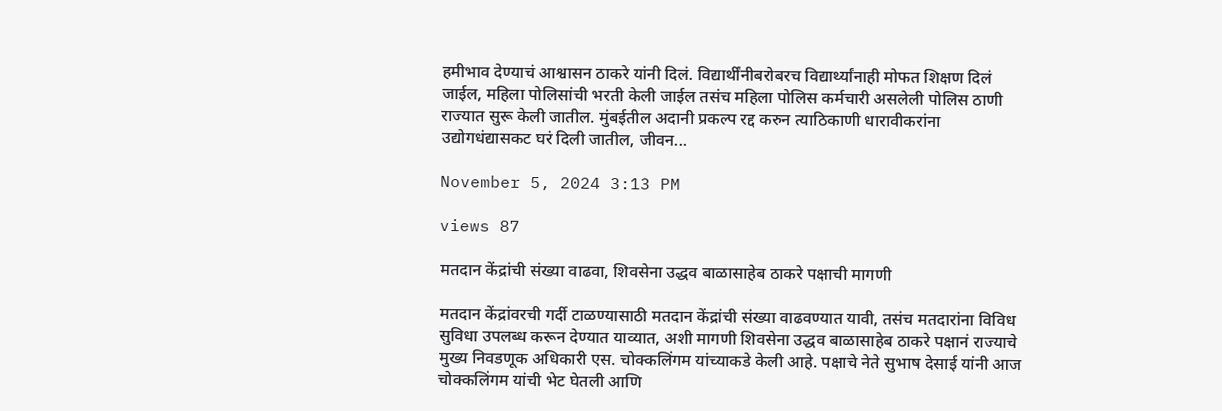हमीभाव देण्याचं आश्वासन ठाकरे यांनी दिलं. विद्यार्थींनीबरोबरच विद्यार्थ्यांनाही मोफत शिक्षण दिलं जाईल, महिला पोलिसांची भरती केली जाईल तसंच महिला पोलिस कर्मचारी असलेली पोलिस ठाणी राज्यात सुरू केली जातील. मुंबईतील अदानी प्रकल्प रद्द करुन त्याठिकाणी धारावीकरांना उद्योगधंद्यासकट घरं दिली जातील, जीवन...

November 5, 2024 3:13 PM

views 87

मतदान केंद्रांची संख्या वाढवा, शिवसेना उद्धव बाळासाहेब ठाकरे पक्षाची मागणी

मतदान केंद्रांवरची गर्दी टाळण्यासाठी मतदान केंद्रांची संख्या वाढवण्यात यावी, तसंच मतदारांना विविध सुविधा उपलब्ध करून देण्यात याव्यात, अशी मागणी शिवसेना उद्धव बाळासाहेब ठाकरे पक्षानं राज्याचे मुख्य निवडणूक अधिकारी एस. चोक्कलिंगम यांच्याकडे केली आहे. पक्षाचे नेते सुभाष देसाई यांनी आज चोक्कलिंगम यांची भेट घेतली आणि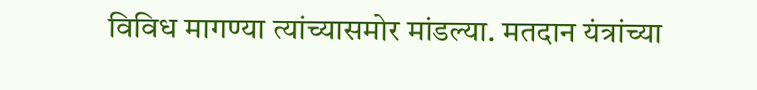विविध मागण्या त्यांच्यासमोर मांडल्या. मतदान यंत्रांच्या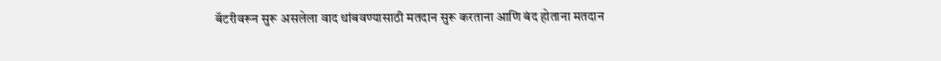बॅटरीवरून सुरू असलेला वाद थांबवण्यासाठी मतदान सुरू करताना आणि बंद होताना मतदान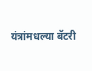यंत्रांमधल्या बॅटरी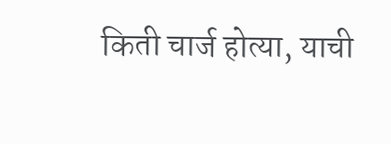किती चार्ज होत्या, याची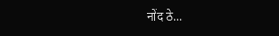नोंद ठे...